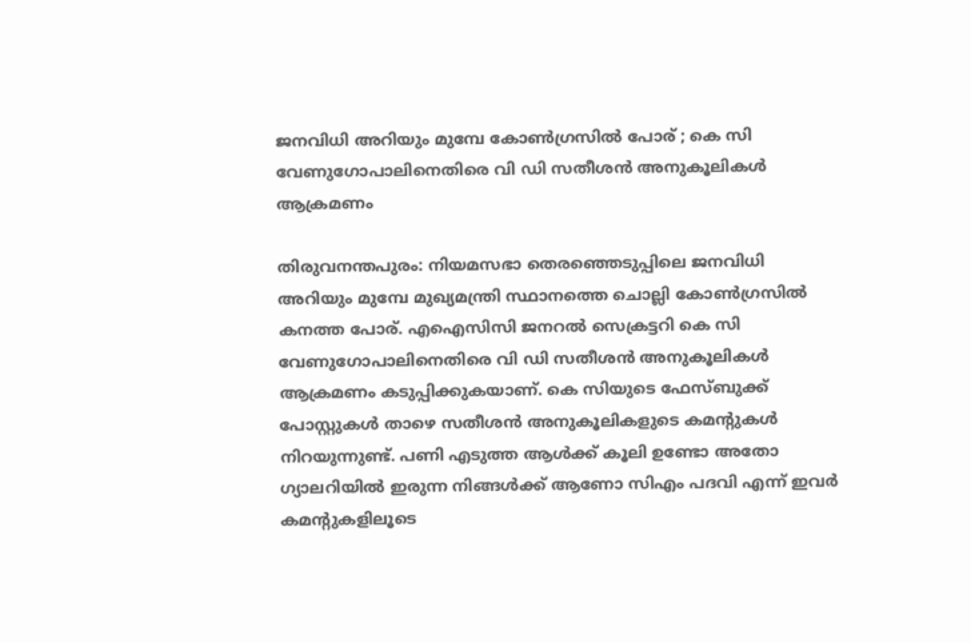ജനവിധി അറിയും മുമ്പേ കോൺഗ്രസിൽ പോര് ; കെ സി വേണുഗോപാലിനെതിരെ വി ഡി സതീശൻ അനുകൂലികള്‍ ആക്രമണം

തിരുവനന്തപുരം: നിയമസഭാ തെരഞ്ഞെടുപ്പിലെ ജനവിധി അറിയും മുമ്പേ മുഖ്യമന്ത്രി സ്ഥാനത്തെ ചൊല്ലി കോണ്‍ഗ്രസില്‍ കനത്ത പോര്. എഐസിസി ജനറല്‍ സെക്രട്ടറി കെ സി വേണുഗോപാലിനെതിരെ വി ഡി സതീശൻ അനുകൂലികള്‍ ആക്രമണം കടുപ്പിക്കുകയാണ്. കെ സിയുടെ ഫേസ്ബുക്ക് പോസ്റ്റുകള്‍ താഴെ സതീശൻ അനുകൂലികളുടെ കമന്റുകള്‍ നിറയുന്നുണ്ട്. പണി എടുത്ത ആള്‍ക്ക് കൂലി ഉണ്ടോ അതോ ഗ്യാലറിയില്‍ ഇരുന്ന നിങ്ങള്‍ക്ക് ആണോ സിഎം പദവി എന്ന് ഇവർ കമന്റുകളിലൂടെ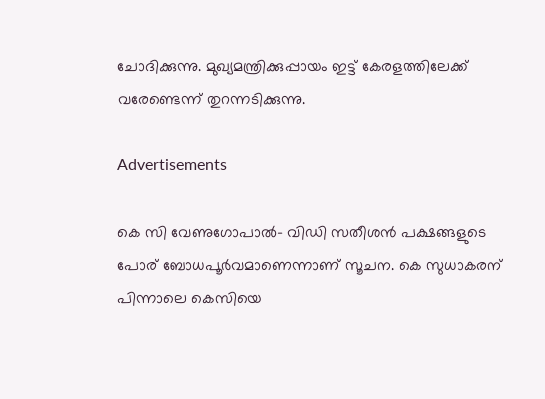ചോദിക്കുന്നു. മുഖ്യമന്ത്രിക്കുപ്പായം ഇട്ട് കേരളത്തിലേക്ക് വരേണ്ടെന്ന് തുറന്നടിക്കുന്നു.

Advertisements

കെ സി വേണുഗോപാല്‍- വിഡി സതീശൻ പക്ഷങ്ങളുടെ പോര് ബോധപൂർവമാണെന്നാണ് സൂചന. കെ സുധാകരന് പിന്നാലെ കെസിയെ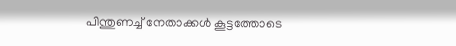പിന്തുണച്ച്‌ നേതാക്കള്‍ കൂട്ടത്തോടെ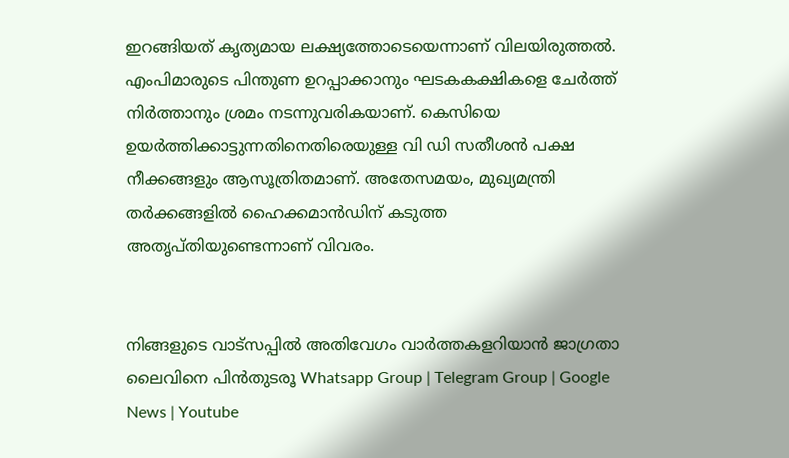ഇറങ്ങിയത് കൃത്യമായ ലക്ഷ്യത്തോടെയെന്നാണ് വിലയിരുത്തല്‍. എംപിമാരുടെ പിന്തുണ ഉറപ്പാക്കാനും ഘടകകക്ഷികളെ ചേർത്ത് നിർത്താനും ശ്രമം നടന്നുവരികയാണ്. കെസിയെ ഉയർത്തിക്കാട്ടുന്നതിനെതിരെയുള്ള വി ഡി സതീശൻ പക്ഷ നീക്കങ്ങളും ആസൂത്രിതമാണ്. അതേസമയം, മുഖ്യമന്ത്രി തർക്കങ്ങളില്‍ ഹൈക്കമാൻഡിന് കടുത്ത അതൃപ്തിയുണ്ടെന്നാണ് വിവരം.


നിങ്ങളുടെ വാട്സപ്പിൽ അതിവേഗം വാർത്തകളറിയാൻ ജാഗ്രതാ ലൈവിനെ പിൻതുടരൂ Whatsapp Group | Telegram Group | Google News | Youtube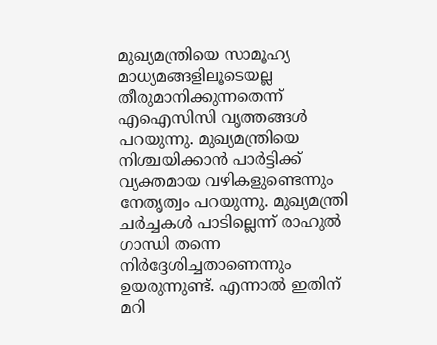മുഖ്യമന്ത്രിയെ സാമൂഹ്യ മാധ്യമങ്ങളിലൂടെയല്ല തീരുമാനിക്കുന്നതെന്ന് എഐസിസി വൃത്തങ്ങള്‍ പറയുന്നു. മുഖ്യമന്ത്രിയെ നിശ്ചയിക്കാൻ പാർട്ടിക്ക് വ്യക്തമായ വഴികളുണ്ടെന്നും നേതൃത്വം പറയുന്നു. മുഖ്യമന്ത്രി ചർച്ചകള്‍ പാടില്ലെന്ന് രാഹുല്‍ ഗാന്ധി തന്നെ നിർദ്ദേശിച്ചതാണെന്നും ഉയരുന്നുണ്ട്. എന്നാല്‍ ഇതിന് മറി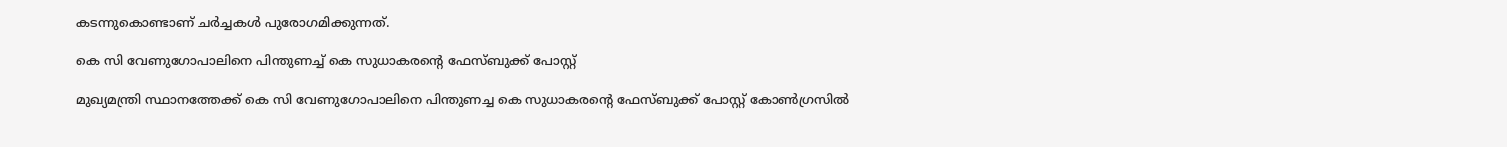കടന്നുകൊണ്ടാണ് ചർച്ചകള്‍ പുരോഗമിക്കുന്നത്.

കെ സി വേണുഗോപാലിനെ പിന്തുണച്ച്‌ കെ സുധാകരന്റെ ഫേസ്ബുക്ക് പോസ്റ്റ്

മുഖ്യമന്ത്രി സ്ഥാനത്തേക്ക് കെ സി വേണുഗോപാലിനെ പിന്തുണച്ച കെ സുധാകരന്റെ ഫേസ്ബുക്ക് പോസ്റ്റ് കോണ്‍ഗ്രസില്‍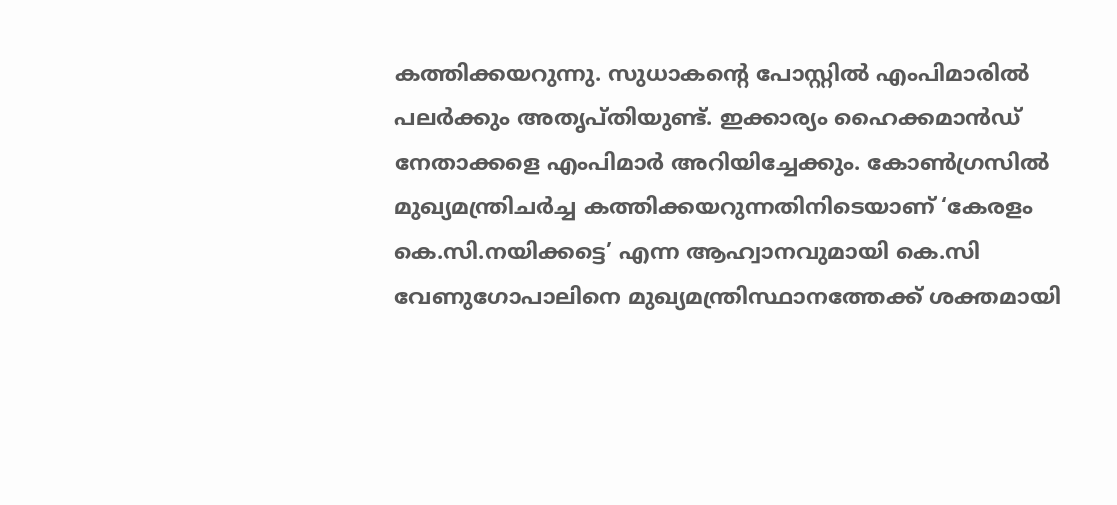കത്തിക്കയറുന്നു. സുധാകന്റെ പോസ്റ്റില്‍ എംപിമാരില്‍ പലർക്കും അതൃപ്തിയുണ്ട്. ഇക്കാര്യം ഹൈക്കമാൻഡ് നേതാക്കളെ എംപിമാർ അറിയിച്ചേക്കും. കോണ്‍ഗ്രസില്‍ മുഖ്യമന്ത്രിചർച്ച കത്തിക്കയറുന്നതിനിടെയാണ് ‘കേരളം കെ.സി.നയിക്കട്ടെ’ എന്ന ആഹ്വാനവുമായി കെ.സി വേണുഗോപാലിനെ മുഖ്യമന്ത്രിസ്ഥാനത്തേക്ക് ശക്തമായി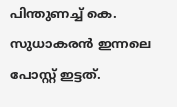പിന്തുണച്ച്‌ കെ. സുധാകരൻ ഇന്നലെ പോസ്റ്റ് ഇട്ടത്.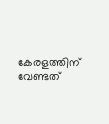കേരളത്തിന് വേണ്ടത്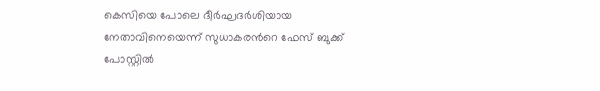കെസിയെ പോലെ ദീർഘദർശിയായ നേതാവിനെയെന്ന് സുധാകരന്‍റെ ഫേസ് ബുക്ക് പോസ്റ്റില്‍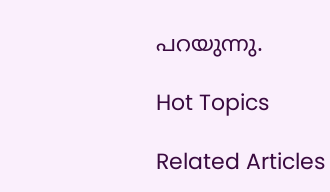പറയുന്നു.

Hot Topics

Related Articles